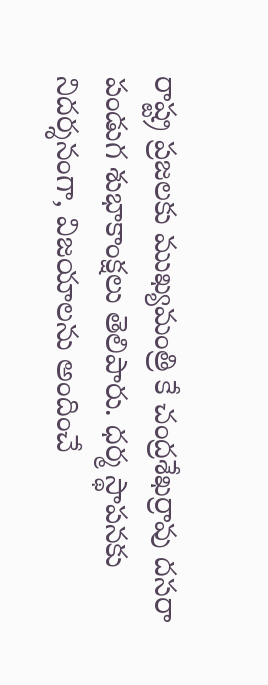రాష్ట్ర ప్రజలకు ముఖ్యమంత్రి కే చంద్రశేఖర్రావు దసరా పండుగ శుభాకాంక్షలు తెలిపారు. ధర్మ స్థాపనకు నిదర్శనంగా, విజయాలను అందించే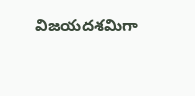విజయదశమిగా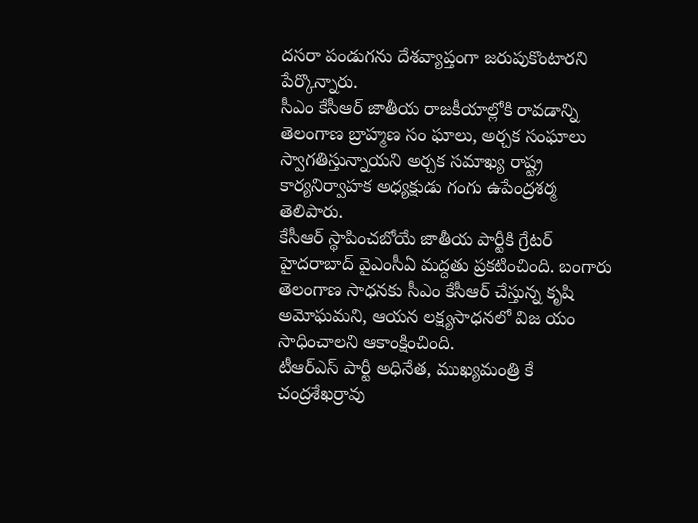దసరా పండుగను దేశవ్యాప్తంగా జరుపుకొంటారని పేర్కొన్నారు.
సీఎం కేసీఆర్ జాతీయ రాజకీయాల్లోకి రావడాన్ని తెలంగాణ బ్రాహ్మణ సం ఘాలు, అర్చక సంఘాలు స్వాగతిస్తున్నాయని అర్చక సమాఖ్య రాష్ట్ర కార్యనిర్వాహక అధ్యక్షుడు గంగు ఉపేంద్రశర్మ తెలిపారు.
కేసీఆర్ స్థాపించబోయే జాతీయ పార్టీకి గ్రేటర్ హైదరాబాద్ వైఎంసీఏ మద్దతు ప్రకటించింది. బంగారు తెలంగాణ సాధనకు సీఎం కేసీఆర్ చేస్తున్న కృషి అమోఘమని, ఆయన లక్ష్యసాధనలో విజ యం సాధించాలని ఆకాంక్షించింది.
టీఆర్ఎస్ పార్టీ అధినేత, ముఖ్యమంత్రి కే చంద్రశేఖర్రావు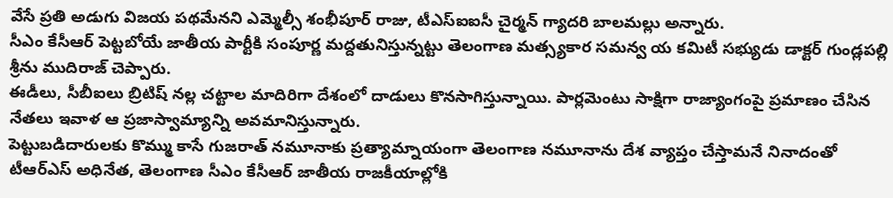వేసే ప్రతి అడుగు విజయ పథమేనని ఎమ్మెల్సీ శంభీపూర్ రాజు, టీఎస్ఐఐసీ చైర్మన్ గ్యాదరి బాలమల్లు అన్నారు.
సీఎం కేసీఆర్ పెట్టబోయే జాతీయ పార్టీకి సంపూర్ణ మద్దతునిస్తున్నట్టు తెలంగాణ మత్స్యకార సమన్వ య కమిటీ సభ్యుడు డాక్టర్ గుండ్లపల్లి శ్రీను ముదిరాజ్ చెప్పారు.
ఈడీలు, సీబీఐలు బ్రిటిష్ నల్ల చట్టాల మాదిరిగా దేశంలో దాడులు కొనసాగిస్తున్నాయి. పార్లమెంటు సాక్షిగా రాజ్యాంగంపై ప్రమాణం చేసిన నేతలు ఇవాళ ఆ ప్రజాస్వామ్యాన్ని అవమానిస్తున్నారు.
పెట్టుబడిదారులకు కొమ్ము కాసే గుజరాత్ నమూనాకు ప్రత్యామ్నాయంగా తెలంగాణ నమూనాను దేశ వ్యాప్తం చేస్తామనే నినాదంతో టీఆర్ఎస్ అధినేత, తెలంగాణ సీఎం కేసీఆర్ జాతీయ రాజకీయాల్లోకి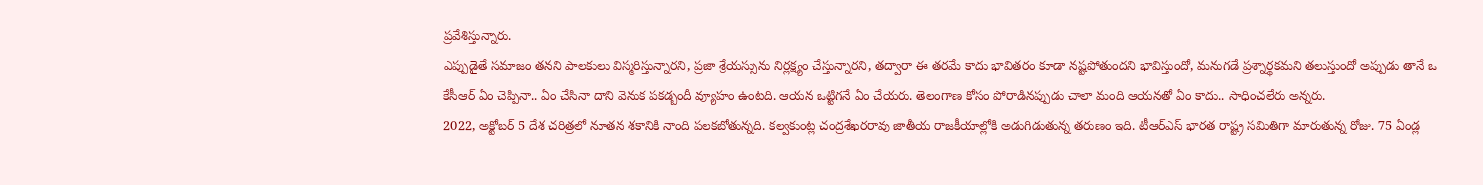ప్రవేశిస్తున్నారు.
ఎప్పుడైతే సమాజం తనని పాలకులు విస్మరిస్తున్నారని, ప్రజా శ్రేయస్సును నిర్లక్ష్యం చేస్తున్నారని, తద్వారా ఈ తరమే కాదు భావితరం కూడా నష్టపోతుందని భావిస్తుందో, మనుగడే ప్రశ్నార్థకమని తలుస్తుందో అప్పుడు తానే ఒ
కేసీఆర్ ఏం చెప్పినా.. ఏం చేసినా దాని వెనుక పకడ్బందీ వ్యూహం ఉంటది. ఆయన ఒట్టిగనే ఏం చేయరు. తెలంగాణ కోసం పోరాడినప్పుడు చాలా మంది ఆయనతో ఏం కాదు.. సాధించలేరు అన్నరు.
2022, అక్టోబర్ 5 దేశ చరిత్రలో నూతన శకానికి నాంది పలకబోతున్నది. కల్వకుంట్ల చంద్రశేఖరరావు జాతీయ రాజకీయాల్లోకి అడుగిడుతున్న తరుణం ఇది. టీఆర్ఎస్ భారత రాష్ట్ర సమితిగా మారుతున్న రోజు. 75 ఏండ్ల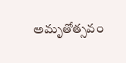అమృతోత్సవం